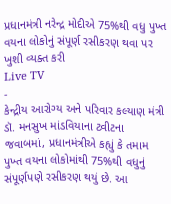પ્રધાનમંત્રી નરેન્દ્ર મોદીએ 75%થી વધુ પુખ્ત વયના લોકોનું સંપૂર્ણ રસીકરણ થવા પર ખુશી વ્યક્ત કરી
Live TV
-
કેન્દ્રીય આરોગ્ય અને પરિવાર કલ્યાણ મંત્રી ડૉ. મનસુખ માંડવિયાના ટ્વીટના જવાબમાં, પ્રધાનમંત્રીએ કહ્યું કે તમામ પુખ્ત વયના લોકોમાંથી 75%થી વધુનું સંપૂર્ણપણે રસીકરણ થયું છે. આ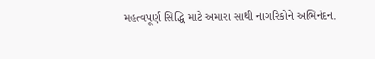મહત્વપૂર્ણ સિદ્ધિ માટે અમારા સાથી નાગરિકોને અભિનંદન.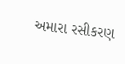અમારા રસીકરણ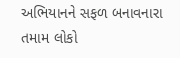અભિયાનને સફળ બનાવનારા તમામ લોકો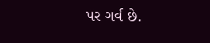પર ગર્વ છે.